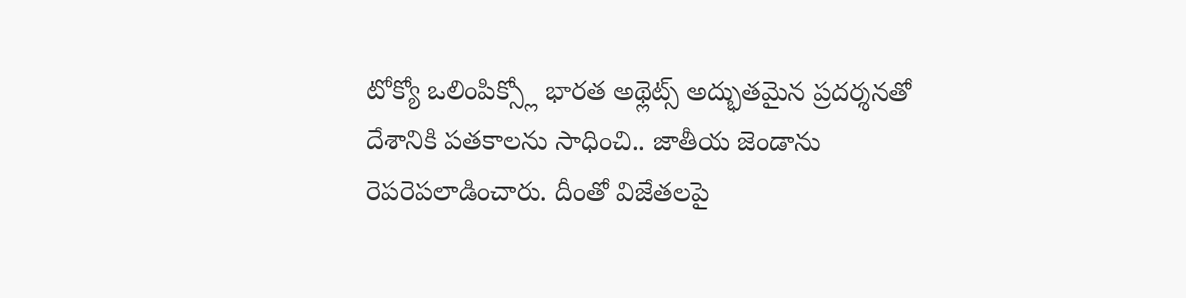టోక్యో ఒలింపిక్స్లో భారత అథ్లెట్స్ అద్భుతమైన ప్రదర్శనతో దేశానికి పతకాలను సాధించి.. జాతీయ జెండాను రెపరెపలాడించారు. దీంతో విజేతలపై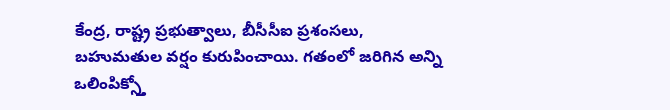కేంద్ర, రాష్ట్ర ప్రభుత్వాలు, బీసీసీఐ ప్రశంసలు, బహుమతుల వర్షం కురుపించాయి. గతంలో జరిగిన అన్ని ఒలింపిక్స్తో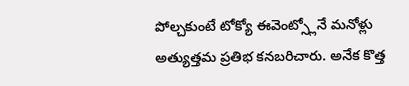పోల్చకుంటే టోక్యో ఈవెంట్స్లోనే మనోళ్లు అత్యుత్తమ ప్రతిభ కనబరిచారు. అనేక కొత్త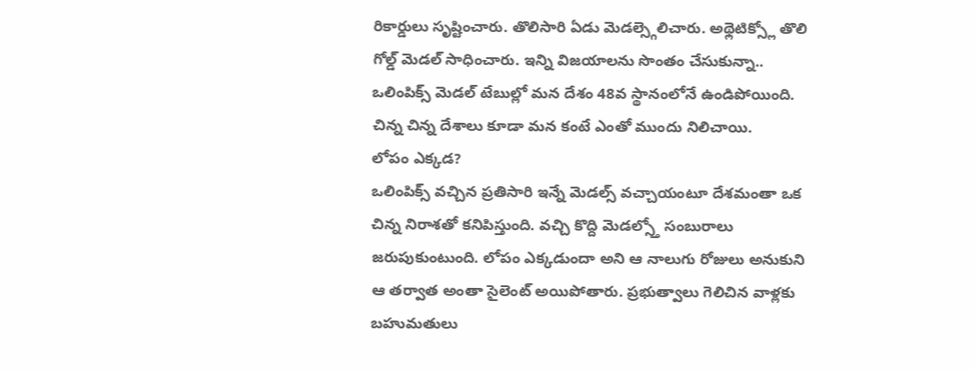రికార్డులు సృష్టించారు. తొలిసారి ఏడు మెడల్స్గెలిచారు. అథ్లెటిక్స్లో తొలి గోల్డ్ మెడల్ సాధించారు. ఇన్ని విజయాలను సొంతం చేసుకున్నా.. ఒలింపిక్స్ మెడల్ టేబుల్లో మన దేశం 48వ స్థానంలోనే ఉండిపోయింది. చిన్న చిన్న దేశాలు కూడా మన కంటే ఎంతో ముందు నిలిచాయి.
లోపం ఎక్కడ?
ఒలింపిక్స్ వచ్చిన ప్రతిసారి ఇన్నే మెడల్స్ వచ్చాయంటూ దేశమంతా ఒక చిన్న నిరాశతో కనిపిస్తుంది. వచ్చి కొద్ది మెడల్స్తో సంబురాలు జరుపుకుంటుంది. లోపం ఎక్కడుందా అని ఆ నాలుగు రోజులు అనుకుని ఆ తర్వాత అంతా సైలెంట్ అయిపోతారు. ప్రభుత్వాలు గెలిచిన వాళ్లకు బహుమతులు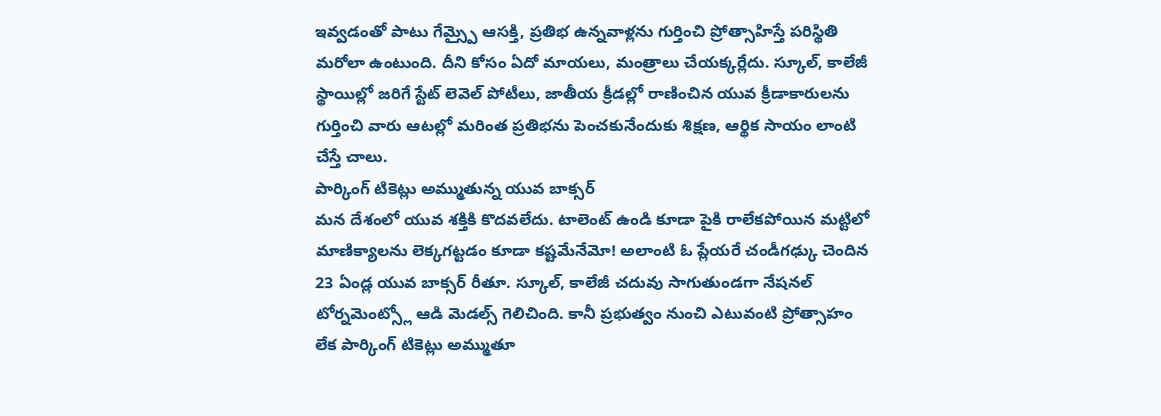ఇవ్వడంతో పాటు గేమ్స్పై ఆసక్తి, ప్రతిభ ఉన్నవాళ్లను గుర్తించి ప్రోత్సాహిస్తే పరిస్థితి మరోలా ఉంటుంది. దీని కోసం ఏదో మాయలు, మంత్రాలు చేయక్కర్లేదు. స్కూల్, కాలేజీ స్థాయిల్లో జరిగే స్టేట్ లెవెల్ పోటీలు, జాతీయ క్రీడల్లో రాణించిన యువ క్రీడాకారులను గుర్తించి వారు ఆటల్లో మరింత ప్రతిభను పెంచకునేందుకు శిక్షణ, ఆర్థిక సాయం లాంటి చేస్తే చాలు.
పార్కింగ్ టికెట్లు అమ్ముతున్న యువ బాక్సర్
మన దేశంలో యువ శక్తికి కొదవలేదు. టాలెంట్ ఉండి కూడా పైకి రాలేకపోయిన మట్టిలో మాణిక్యాలను లెక్కగట్టడం కూడా కష్టమేనేమో! అలాంటి ఓ ప్లేయరే చండీగఢ్కు చెందిన 23 ఏండ్ల యువ బాక్సర్ రీతూ. స్కూల్, కాలేజీ చదువు సాగుతుండగా నేషనల్ టోర్నమెంట్స్లో ఆడి మెడల్స్ గెలిచింది. కానీ ప్రభుత్వం నుంచి ఎటువంటి ప్రోత్సాహం లేక పార్కింగ్ టికెట్లు అమ్ముతూ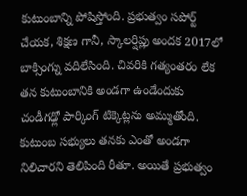కుటుంబాన్ని పోషిస్తోంది. ప్రభుత్వం సపోర్ట్ చేయక, శిక్షణ గానీ, స్కాలర్షిప్లు అందక 2017లో బాక్సింగ్ను వదిలేసింది. చివరికి గత్యంతరం లేక తన కుటుంబానికి అండగా ఉండేందుకు చండీగఢ్లో పార్కింగ్ టిక్కెట్లను అమ్ముతోంది.
కుటుంబ సభ్యులు తనకు ఎంతో అండగా నిలిచారని తెలిపింది రీతూ. అయితే ప్రభుత్వం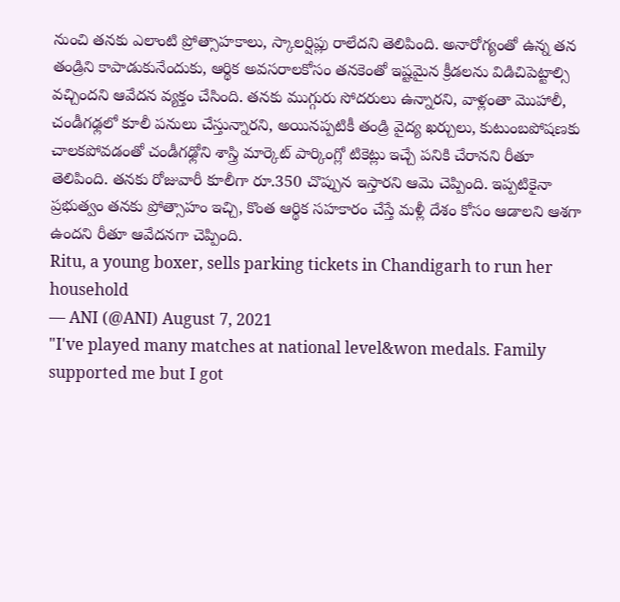నుంచి తనకు ఎలాంటి ప్రోత్సాహకాలు, స్కాలర్షిప్లు రాలేదని తెలిపింది. అనారోగ్యంతో ఉన్న తన తండ్రిని కాపాడుకునేందుకు, ఆర్థిక అవసరాలకోసం తనకెంతో ఇష్టమైన క్రీడలను విడిచిపెట్టాల్సి వచ్చిందని ఆవేదన వ్యక్తం చేసింది. తనకు ముగ్గురు సోదరులు ఉన్నారని, వాళ్లంతా మొహాలీ, చండీగఢ్లలో కూలీ పనులు చేస్తున్నారని, అయినప్పటికీ తండ్రి వైద్య ఖర్చులు, కుటుంబపోషణకు చాలకపోవడంతో చండీగఢ్లోని శాస్త్రి మార్కెట్ పార్కింగ్లో టికెట్లు ఇచ్చే పనికి చేరానని రీతూ తెలిపింది. తనకు రోజువారీ కూలీగా రూ.350 చొప్పున ఇస్తారని ఆమె చెప్పింది. ఇప్పటికైనా ప్రభుత్వం తనకు ప్రోత్సాహం ఇచ్చి, కొంత ఆర్థిక సహకారం చేస్తే మళ్లీ దేశం కోసం ఆడాలని ఆశగా ఉందని రీతూ ఆవేదనగా చెప్పింది.
Ritu, a young boxer, sells parking tickets in Chandigarh to run her household
— ANI (@ANI) August 7, 2021
"I've played many matches at national level&won medals. Family supported me but I got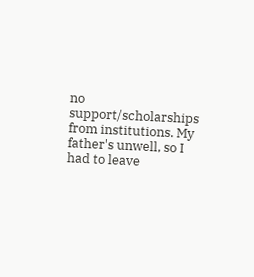no support/scholarships from institutions. My father's unwell, so I had to leave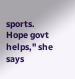sports. Hope govt helps," she says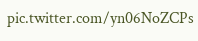pic.twitter.com/yn06NoZCPs